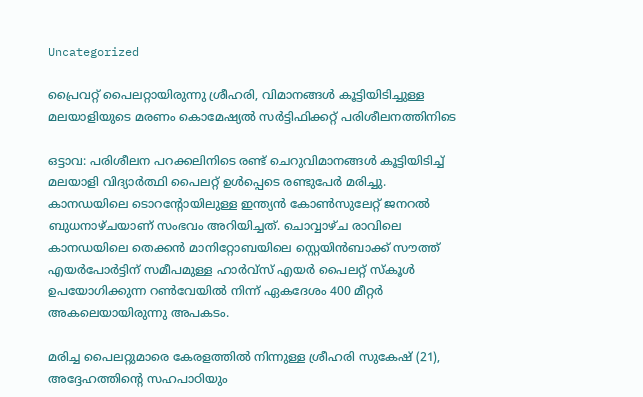Uncategorized

പ്രൈവറ്റ് പൈലറ്റായിരുന്നു ശ്രീഹരി, വിമാനങ്ങൾ കൂട്ടിയിടിച്ചുള്ള മലയാളിയുടെ മരണം കൊമേഷ്യൽ സര്‍ട്ടിഫിക്കറ്റ് പരിശീലനത്തിനിടെ

ഒട്ടാവ: പരിശീലന പറക്കലിനിടെ രണ്ട് ചെറുവിമാനങ്ങൾ കൂട്ടിയിടിച്ച് മലയാളി വിദ്യാർത്ഥി പൈലറ്റ് ഉൾപ്പെടെ രണ്ടുപേർ മരിച്ചു. കാനഡയിലെ ടൊറന്റോയിലുള്ള ഇന്ത്യൻ കോൺസുലേറ്റ് ജനറൽ ബുധനാഴ്ചയാണ് സംഭവം അറിയിച്ചത്. ചൊവ്വാഴ്ച രാവിലെ കാനഡയിലെ തെക്കൻ മാനിറ്റോബയിലെ സ്റ്റെയിൻബാക്ക് സൗത്ത് എയർപോർട്ടിന് സമീപമുള്ള ഹാർവ്സ് എയർ പൈലറ്റ് സ്കൂൾ ഉപയോഗിക്കുന്ന റൺവേയിൽ നിന്ന് ഏകദേശം 400 മീറ്റർ അകലെയായിരുന്നു അപകടം.

മരിച്ച പൈലറ്റുമാരെ കേരളത്തിൽ നിന്നുള്ള ശ്രീഹരി സുകേഷ് (21), അദ്ദേഹത്തിൻ്റെ സഹപാഠിയും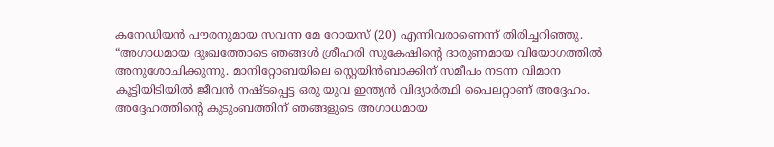കനേഡിയൻ പൗരനുമായ സവന്ന മേ റോയസ് (20) എന്നിവരാണെന്ന് തിരിച്ചറിഞ്ഞു. “അഗാധമായ ദുഃഖത്തോടെ ഞങ്ങൾ ശ്രീഹരി സുകേഷിൻ്റെ ദാരുണമായ വിയോഗത്തിൽ അനുശോചിക്കുന്നു. മാനിറ്റോബയിലെ സ്റ്റെയിൻബാക്കിന് സമീപം നടന്ന വിമാന കൂട്ടിയിടിയിൽ ജീവൻ നഷ്ടപ്പെട്ട ഒരു യുവ ഇന്ത്യൻ വിദ്യാർത്ഥി പൈലറ്റാണ് അദ്ദേഹം. അദ്ദേഹത്തിൻ്റെ കുടുംബത്തിന് ഞങ്ങളുടെ അഗാധമായ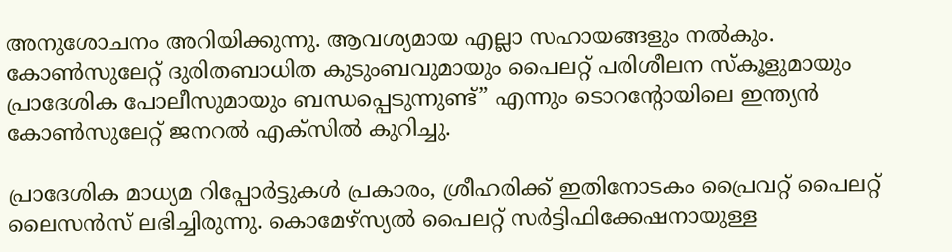അനുശോചനം അറിയിക്കുന്നു. ആവശ്യമായ എല്ലാ സഹായങ്ങളും നൽകും. കോൺസുലേറ്റ് ദുരിതബാധിത കുടുംബവുമായും പൈലറ്റ് പരിശീലന സ്കൂളുമായും പ്രാദേശിക പോലീസുമായും ബന്ധപ്പെടുന്നുണ്ട്” എന്നും ടൊറന്റോയിലെ ഇന്ത്യൻ കോൺസുലേറ്റ് ജനറൽ എക്‌സിൽ കുറിച്ചു.

പ്രാദേശിക മാധ്യമ റിപ്പോർട്ടുകൾ പ്രകാരം, ശ്രീഹരിക്ക് ഇതിനോടകം പ്രൈവറ്റ് പൈലറ്റ് ലൈസൻസ് ലഭിച്ചിരുന്നു. കൊമേഴ്‌സ്യൽ പൈലറ്റ് സർട്ടിഫിക്കേഷനായുള്ള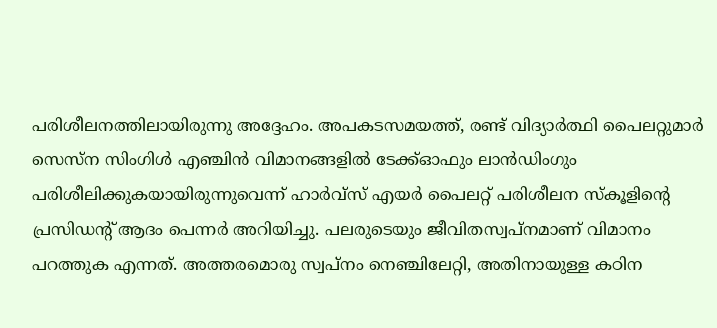പരിശീലനത്തിലായിരുന്നു അദ്ദേഹം. അപകടസമയത്ത്, രണ്ട് വിദ്യാർത്ഥി പൈലറ്റുമാർ സെസ്ന സിംഗിൾ എഞ്ചിൻ വിമാനങ്ങളിൽ ടേക്ക്ഓഫും ലാൻഡിംഗും പരിശീലിക്കുകയായിരുന്നുവെന്ന് ഹാർവ്സ് എയർ പൈലറ്റ് പരിശീലന സ്കൂളിന്റെ പ്രസിഡൻ്റ് ആദം പെന്നർ അറിയിച്ചു. പലരുടെയും ജീവിതസ്വപ്നമാണ് വിമാനം പറത്തുക എന്നത്. അത്തരമൊരു സ്വപ്നം നെഞ്ചിലേറ്റി, അതിനായുള്ള കഠിന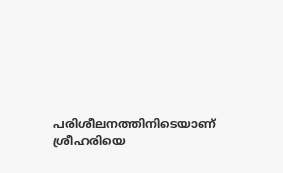പരിശീലനത്തിനിടെയാണ് ശ്രീഹരിയെ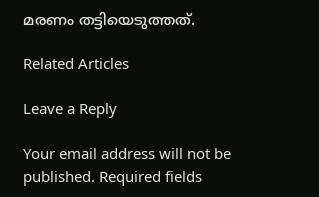മരണം തട്ടിയെടുത്തത്.

Related Articles

Leave a Reply

Your email address will not be published. Required fields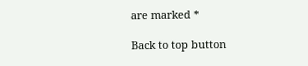are marked *

Back to top button